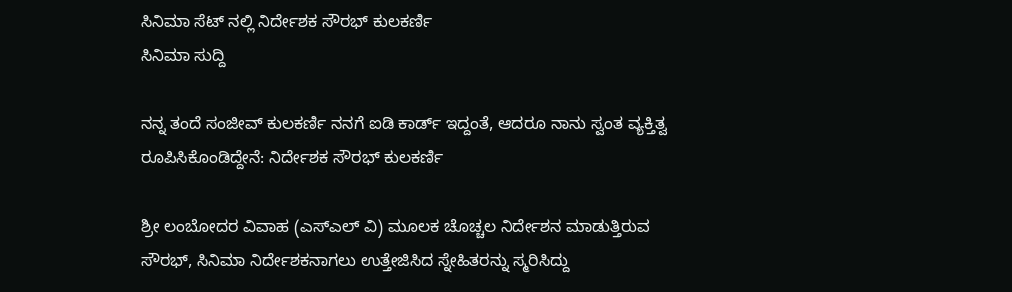ಸಿನಿಮಾ ಸೆಟ್ ನಲ್ಲಿ ನಿರ್ದೇಶಕ ಸೌರಭ್ ಕುಲಕರ್ಣಿ
ಸಿನಿಮಾ ಸುದ್ದಿ

ನನ್ನ ತಂದೆ ಸಂಜೀವ್ ಕುಲಕರ್ಣಿ ನನಗೆ ಐಡಿ ಕಾರ್ಡ್ ಇದ್ದಂತೆ, ಆದರೂ ನಾನು ಸ್ವಂತ ವ್ಯಕ್ತಿತ್ವ ರೂಪಿಸಿಕೊಂಡಿದ್ದೇನೆ: ನಿರ್ದೇಶಕ ಸೌರಭ್ ಕುಲಕರ್ಣಿ

ಶ್ರೀ ಲಂಬೋದರ ವಿವಾಹ (ಎಸ್ಎಲ್ ವಿ) ಮೂಲಕ ಚೊಚ್ಚಲ ನಿರ್ದೇಶನ ಮಾಡುತ್ತಿರುವ ಸೌರಭ್, ಸಿನಿಮಾ ನಿರ್ದೇಶಕನಾಗಲು ಉತ್ತೇಜಿಸಿದ ಸ್ನೇಹಿತರನ್ನು ಸ್ಮರಿಸಿದ್ದು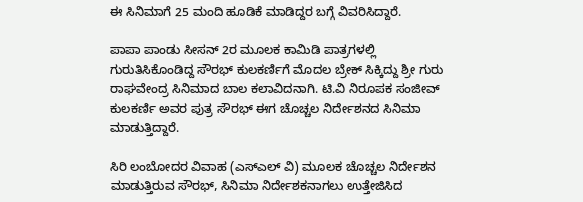ಈ ಸಿನಿಮಾಗೆ 25 ಮಂದಿ ಹೂಡಿಕೆ ಮಾಡಿದ್ದರ ಬಗ್ಗೆ ವಿವರಿಸಿದ್ದಾರೆ.

ಪಾಪಾ ಪಾಂಡು ಸೀಸನ್ 2ರ ಮೂಲಕ ಕಾಮಿಡಿ ಪಾತ್ರಗಳಲ್ಲಿ ಗುರುತಿಸಿಕೊಂಡಿದ್ದ ಸೌರಭ್ ಕುಲಕರ್ಣಿಗೆ ಮೊದಲ ಬ್ರೇಕ್ ಸಿಕ್ಕಿದ್ದು ಶ್ರೀ ಗುರು ರಾಘವೇಂದ್ರ ಸಿನಿಮಾದ ಬಾಲ ಕಲಾವಿದನಾಗಿ. ಟಿ.ವಿ ನಿರೂಪಕ ಸಂಜೀವ್ ಕುಲಕರ್ಣಿ ಅವರ ಪುತ್ರ ಸೌರಭ್ ಈಗ ಚೊಚ್ಚಲ ನಿರ್ದೇಶನದ ಸಿನಿಮಾ ಮಾಡುತ್ತಿದ್ದಾರೆ.

ಸಿರಿ ಲಂಬೋದರ ವಿವಾಹ (ಎಸ್ಎಲ್ ವಿ) ಮೂಲಕ ಚೊಚ್ಚಲ ನಿರ್ದೇಶನ ಮಾಡುತ್ತಿರುವ ಸೌರಭ್, ಸಿನಿಮಾ ನಿರ್ದೇಶಕನಾಗಲು ಉತ್ತೇಜಿಸಿದ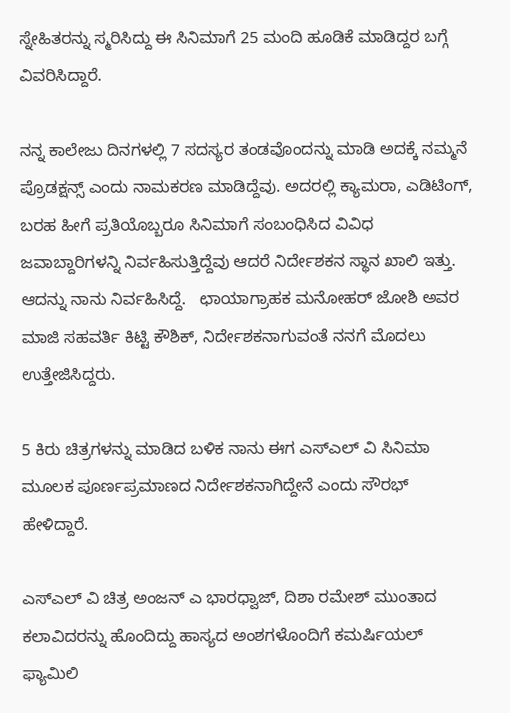ಸ್ನೇಹಿತರನ್ನು ಸ್ಮರಿಸಿದ್ದು ಈ ಸಿನಿಮಾಗೆ 25 ಮಂದಿ ಹೂಡಿಕೆ ಮಾಡಿದ್ದರ ಬಗ್ಗೆ ವಿವರಿಸಿದ್ದಾರೆ.

ನನ್ನ ಕಾಲೇಜು ದಿನಗಳಲ್ಲಿ 7 ಸದಸ್ಯರ ತಂಡವೊಂದನ್ನು ಮಾಡಿ ಅದಕ್ಕೆ ನಮ್ಮನೆ ಪ್ರೊಡಕ್ಷನ್ಸ್ ಎಂದು ನಾಮಕರಣ ಮಾಡಿದ್ದೆವು. ಅದರಲ್ಲಿ ಕ್ಯಾಮರಾ, ಎಡಿಟಿಂಗ್, ಬರಹ ಹೀಗೆ ಪ್ರತಿಯೊಬ್ಬರೂ ಸಿನಿಮಾಗೆ ಸಂಬಂಧಿಸಿದ ವಿವಿಧ ಜವಾಬ್ದಾರಿಗಳನ್ನಿ ನಿರ್ವಹಿಸುತ್ತಿದ್ದೆವು ಆದರೆ ನಿರ್ದೇಶಕನ ಸ್ಥಾನ ಖಾಲಿ ಇತ್ತು. ಆದನ್ನು ನಾನು ನಿರ್ವಹಿಸಿದ್ದೆ.   ಛಾಯಾಗ್ರಾಹಕ ಮನೋಹರ್ ಜೋಶಿ ಅವರ ಮಾಜಿ ಸಹವರ್ತಿ ಕಿಟ್ಟಿ ಕೌಶಿಕ್, ನಿರ್ದೇಶಕನಾಗುವಂತೆ ನನಗೆ ಮೊದಲು ಉತ್ತೇಜಿಸಿದ್ದರು.

5 ಕಿರು ಚಿತ್ರಗಳನ್ನು ಮಾಡಿದ ಬಳಿಕ ನಾನು ಈಗ ಎಸ್ಎಲ್ ವಿ ಸಿನಿಮಾ ಮೂಲಕ ಪೂರ್ಣಪ್ರಮಾಣದ ನಿರ್ದೇಶಕನಾಗಿದ್ದೇನೆ ಎಂದು ಸೌರಭ್ ಹೇಳಿದ್ದಾರೆ.

ಎಸ್ಎಲ್ ವಿ ಚಿತ್ರ ಅಂಜನ್ ಎ ಭಾರಧ್ವಾಜ್, ದಿಶಾ ರಮೇಶ್ ಮುಂತಾದ ಕಲಾವಿದರನ್ನು ಹೊಂದಿದ್ದು ಹಾಸ್ಯದ ಅಂಶಗಳೊಂದಿಗೆ ಕಮರ್ಷಿಯಲ್ ಫ್ಯಾಮಿಲಿ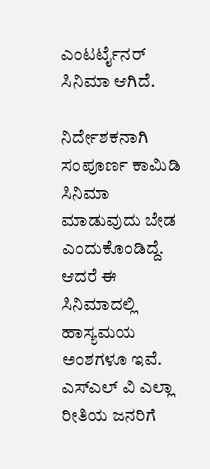ಎಂಟರ್ಟೈನರ್ ಸಿನಿಮಾ ಆಗಿದೆ.

ನಿರ್ದೇಶಕನಾಗಿ ಸಂಪೂರ್ಣ ಕಾಮಿಡಿ ಸಿನಿಮಾ ಮಾಡುವುದು ಬೇಡ ಎಂದುಕೊಂಡಿದ್ದೆ. ಆದರೆ ಈ ಸಿನಿಮಾದಲ್ಲಿ ಹಾಸ್ಯಮಯ ಅಂಶಗಳೂ ಇವೆ. ಎಸ್ಎಲ್ ವಿ ಎಲ್ಲಾ ರೀತಿಯ ಜನರಿಗೆ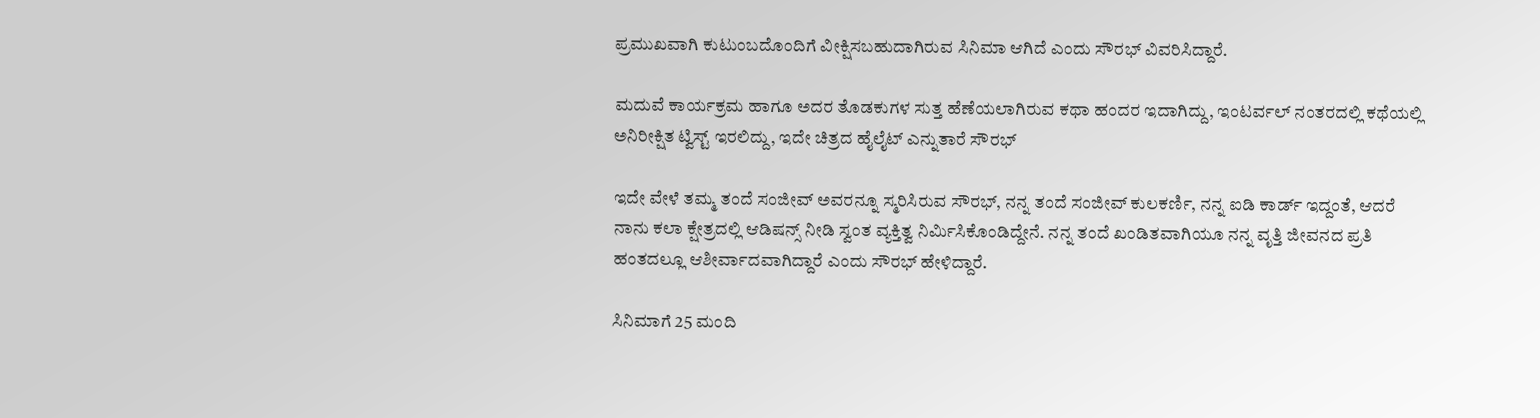ಪ್ರಮುಖವಾಗಿ ಕುಟುಂಬದೊಂದಿಗೆ ವೀಕ್ಷಿಸಬಹುದಾಗಿರುವ ಸಿನಿಮಾ ಆಗಿದೆ ಎಂದು ಸೌರಭ್ ವಿವರಿಸಿದ್ದಾರೆ.

ಮದುವೆ ಕಾರ್ಯಕ್ರಮ ಹಾಗೂ ಅದರ ತೊಡಕುಗಳ ಸುತ್ತ ಹೆಣೆಯಲಾಗಿರುವ ಕಥಾ ಹಂದರ ಇದಾಗಿದ್ದು, ಇಂಟರ್ವಲ್ ನಂತರದಲ್ಲಿ ಕಥೆಯಲ್ಲಿ ಅನಿರೀಕ್ಷಿತ ಟ್ವಿಸ್ಟ್ ಇರಲಿದ್ದು, ಇದೇ ಚಿತ್ರದ ಹೈಲೈಟ್ ಎನ್ನುತಾರೆ ಸೌರಭ್

ಇದೇ ವೇಳೆ ತಮ್ಮ ತಂದೆ ಸಂಜೀವ್ ಅವರನ್ನೂ ಸ್ಮರಿಸಿರುವ ಸೌರಭ್, ನನ್ನ ತಂದೆ ಸಂಜೀವ್ ಕುಲಕರ್ಣಿ, ನನ್ನ ಐಡಿ ಕಾರ್ಡ್ ಇದ್ದಂತೆ, ಆದರೆ ನಾನು ಕಲಾ ಕ್ಷೇತ್ರದಲ್ಲಿ ಆಡಿಷನ್ಸ್ ನೀಡಿ ಸ್ವಂತ ವ್ಯಕ್ತಿತ್ವ ನಿರ್ಮಿಸಿಕೊಂಡಿದ್ದೇನೆ. ನನ್ನ ತಂದೆ ಖಂಡಿತವಾಗಿಯೂ ನನ್ನ ವೃತ್ತಿ ಜೀವನದ ಪ್ರತಿ ಹಂತದಲ್ಲೂ ಆಶೀರ್ವಾದವಾಗಿದ್ದಾರೆ ಎಂದು ಸೌರಭ್ ಹೇಳಿದ್ದಾರೆ.

ಸಿನಿಮಾಗೆ 25 ಮಂದಿ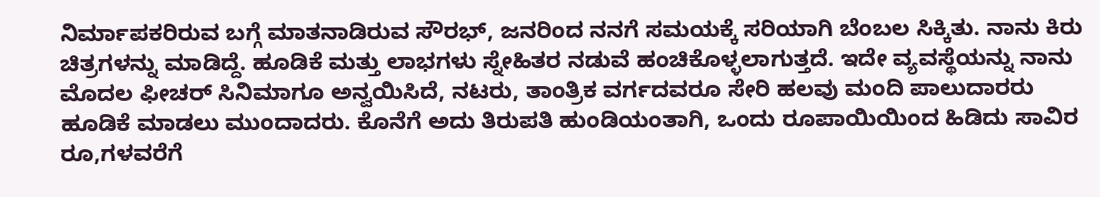ನಿರ್ಮಾಪಕರಿರುವ ಬಗ್ಗೆ ಮಾತನಾಡಿರುವ ಸೌರಭ್, ಜನರಿಂದ ನನಗೆ ಸಮಯಕ್ಕೆ ಸರಿಯಾಗಿ ಬೆಂಬಲ ಸಿಕ್ಕಿತು. ನಾನು ಕಿರು ಚಿತ್ರಗಳನ್ನು ಮಾಡಿದ್ದೆ. ಹೂಡಿಕೆ ಮತ್ತು ಲಾಭಗಳು ಸ್ನೇಹಿತರ ನಡುವೆ ಹಂಚಿಕೊಳ್ಳಲಾಗುತ್ತದೆ. ಇದೇ ವ್ಯವಸ್ಥೆಯನ್ನು ನಾನು ಮೊದಲ ಫೀಚರ್ ಸಿನಿಮಾಗೂ ಅನ್ವಯಿಸಿದೆ, ನಟರು, ತಾಂತ್ರಿಕ ವರ್ಗದವರೂ ಸೇರಿ ಹಲವು ಮಂದಿ ಪಾಲುದಾರರು ಹೂಡಿಕೆ ಮಾಡಲು ಮುಂದಾದರು. ಕೊನೆಗೆ ಅದು ತಿರುಪತಿ ಹುಂಡಿಯಂತಾಗಿ, ಒಂದು ರೂಪಾಯಿಯಿಂದ ಹಿಡಿದು ಸಾವಿರ ರೂ,ಗಳವರೆಗೆ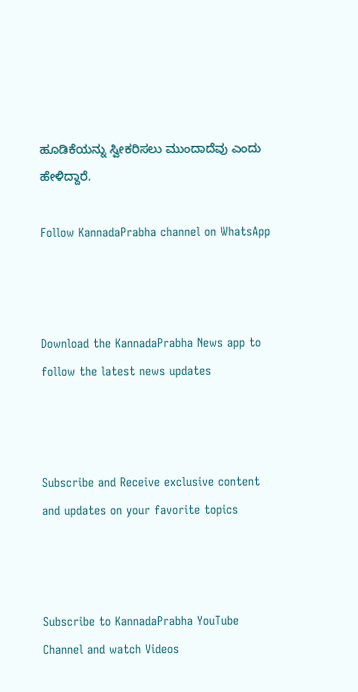ಹೂಡಿಕೆಯನ್ನು ಸ್ವೀಕರಿಸಲು ಮುಂದಾದೆವು ಎಂದು ಹೇಳಿದ್ದಾರೆ.

Follow KannadaPrabha channel on WhatsApp



Download the KannadaPrabha News app to follow the latest news updates



Subscribe and Receive exclusive content and updates on your favorite topics



Subscribe to KannadaPrabha YouTube Channel and watch Videos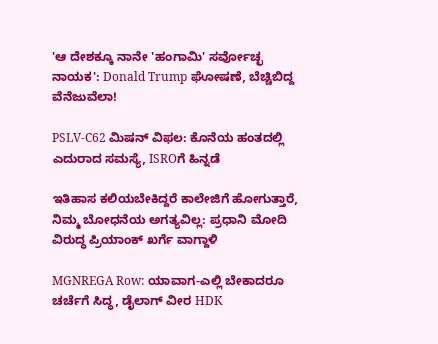'ಆ ದೇಶಕ್ಕೂ ನಾನೇ 'ಹಂಗಾಮಿ' ಸರ್ವೋಚ್ಛ ನಾಯಕ': Donald Trump ಘೋಷಣೆ, ಬೆಚ್ಚಿಬಿದ್ದ ವೆನೆಜುವೆಲಾ!

PSLV-C62 ಮಿಷನ್ ವಿಫಲ: ಕೊನೆಯ ಹಂತದಲ್ಲಿ ಎದುರಾದ ಸಮಸ್ಯೆ, ISROಗೆ ಹಿನ್ನಡೆ

ಇತಿಹಾಸ ಕಲಿಯಬೇಕಿದ್ದರೆ ಕಾಲೇಜಿಗೆ ಹೋಗುತ್ತಾರೆ, ನಿಮ್ಮ ಬೋಧನೆಯ ಅಗತ್ಯವಿಲ್ಲ: ಪ್ರಧಾನಿ ಮೋದಿ ವಿರುದ್ಧ ಪ್ರಿಯಾಂಕ್ ಖರ್ಗೆ ವಾಗ್ದಾಳಿ

MGNREGA Row: ಯಾವಾಗ-ಎಲ್ಲಿ ಬೇಕಾದರೂ ಚರ್ಚೆಗೆ ಸಿದ್ಧ, ಡೈಲಾಗ್‌ ವೀರ HDK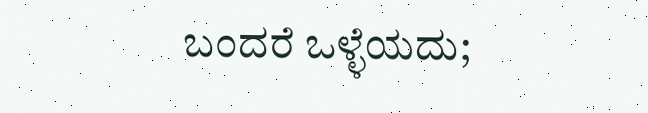ಬಂದರೆ ಒಳ್ಳೆಯದು;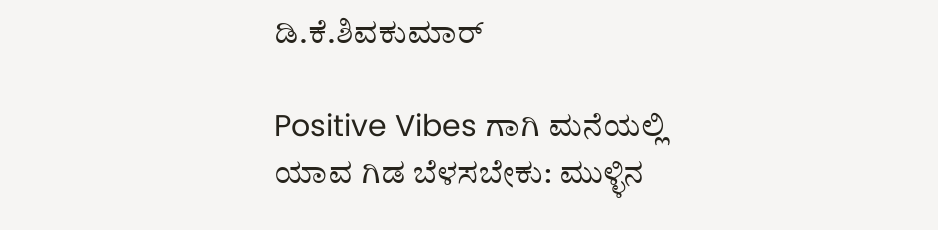ಡಿ.ಕೆ.ಶಿವಕುಮಾರ್

Positive Vibes ಗಾಗಿ ಮನೆಯಲ್ಲಿ ಯಾವ ಗಿಡ ಬೆಳಸಬೇಕು: ಮುಳ್ಳಿನ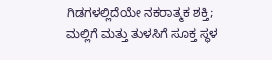ಗಿಡಗಳಲ್ಲಿದೆಯೇ ನಕರಾತ್ಮಕ ಶಕ್ತಿ; ಮಲ್ಲಿಗೆ ಮತ್ತು ತುಳಸಿಗೆ ಸೂಕ್ತ ಸ್ಥಳ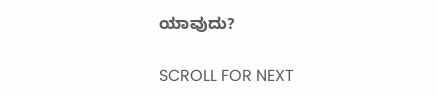ಯಾವುದು?

SCROLL FOR NEXT